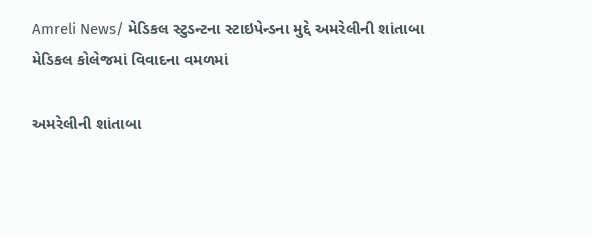Amreli News/ મેડિકલ સ્ટુડન્ટના સ્ટાઇપેન્ડના મુદ્દે અમરેલીની શાંતાબા મેડિકલ કોલેજમાં વિવાદના વમળમાં

અમરેલીની શાંતાબા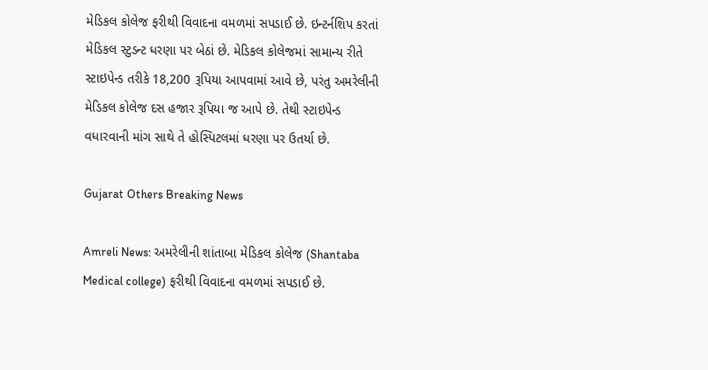મેડિકલ કોલેજ ફરીથી વિવાદના વમળમાં સપડાઈ છે. ઇન્ટર્નશિપ કરતાં મેડિકલ સ્ટુડન્ટ ધરણા પર બેઠાં છે. મેડિકલ કોલેજમાં સામાન્ય રીતે સ્ટાઇપેન્ડ તરીકે 18,200 રૂપિયા આપવામાં આવે છે, પરંતુ અમરેલીની મેડિકલ કોલેજ દસ હજાર રૂપિયા જ આપે છે. તેથી સ્ટાઇપેન્ડ વધારવાની માંગ સાથે તે હોસ્પિટલમાં ધરણા પર ઉતર્યા છે.

Gujarat Others Breaking News

Amreli News: અમરેલીની શાંતાબા મેડિકલ કોલેજ (Shantaba Medical college) ફરીથી વિવાદના વમળમાં સપડાઈ છે.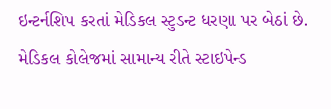ઇન્ટર્નશિપ કરતાં મેડિકલ સ્ટુડન્ટ ધરણા પર બેઠાં છે. મેડિકલ કોલેજમાં સામાન્ય રીતે સ્ટાઇપેન્ડ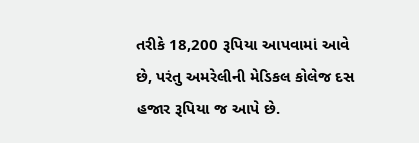તરીકે 18,200 રૂપિયા આપવામાં આવે છે, પરંતુ અમરેલીની મેડિકલ કોલેજ દસ હજાર રૂપિયા જ આપે છે.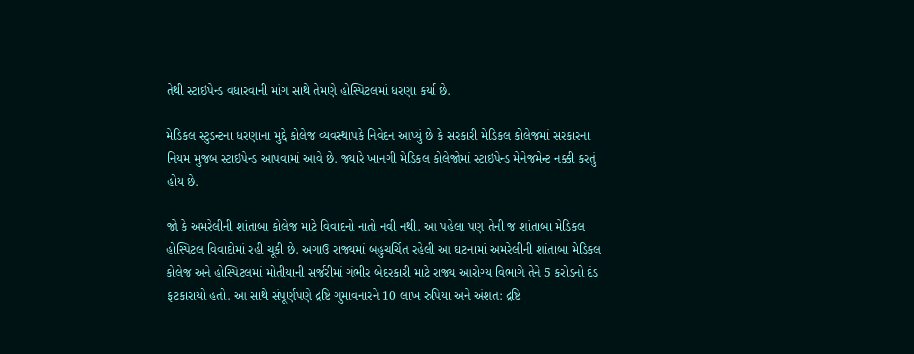તેથી સ્ટાઇપેન્ડ વધારવાની માંગ સાથે તેમણે હોસ્પિટલમાં ધરણા કર્યા છે.

મેડિકલ સ્ટુડન્ટના ધરણાના મુદ્દે કોલેજ વ્યવસ્થાપકે નિવેદન આપ્યું છે કે સરકારી મેડિકલ કોલેજમાં સરકારના નિયમ મુજબ સ્ટાઇપેન્ડ આપવામાં આવે છે. જ્યારે ખાનગી મેડિકલ કોલેજોમાં સ્ટાઇપેન્ડ મેનેજમેન્ટ નક્કી કરતું હોય છે.

જો કે અમરેલીની શાંતાબા કોલેજ માટે વિવાદનો નાતો નવી નથી. આ પહેલા પણ તેની જ શાંતાબા મેડિકલ હોસ્પિટલ વિવાદોમાં રહી ચૂકી છે. અગાઉ રાજ્યમાં બહુચર્ચિત રહેલી આ ઘટનામાં અમરેલીની શાંતાબા મેડિકલ કોલેજ અને હોસ્પિટલમાં મોતીયાની સર્જરીમાં ગંભીર બેદરકારી માટે રાજ્ય આરોગ્ય વિભાગે તેને 5 કરોડનો દંડ ફટકારાયો હતો. આ સાથે સંપૂર્ણપણે દ્રષ્ટિ ગુમાવનારને 10 લાખ રુપિયા અને અંશત: દ્રષ્ટિ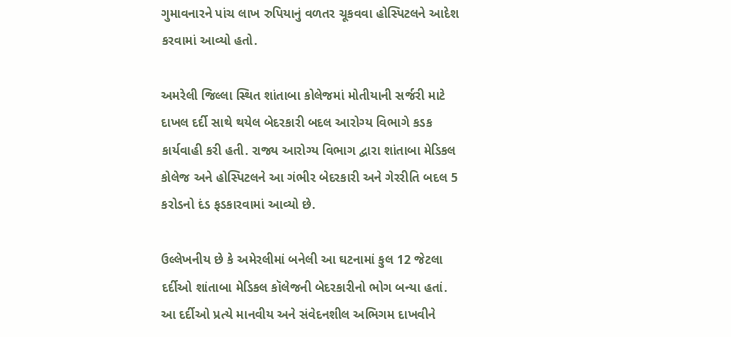ગુમાવનારને પાંચ લાખ રુપિયાનું વળતર ચૂકવવા હોસ્પિટલને આદેશ કરવામાં આવ્યો હતો.

અમરેલી જિલ્લા સ્થિત શાંતાબા કોલેજમાં મોતીયાની સર્જરી માટે દાખલ દર્દી સાથે થયેલ બેદરકારી બદલ આરોગ્ય વિભાગે કડક કાર્યવાહી કરી હતી. રાજ્ય આરોગ્ય વિભાગ દ્વારા શાંતાબા મેડિકલ કોલેજ અને હોસ્પિટલને આ ગંભીર બેદરકારી અને ગેરરીતિ બદલ 5 કરોડનો દંડ ફડકારવામાં આવ્યો છે.

ઉલ્લેખનીય છે કે અમેરલીમાં બનેલી આ ઘટનામાં કુલ 12 જેટલા દર્દીઓ શાંતાબા મેડિકલ કૉલેજની બેદરકારીનો ભોગ બન્યા હતાં. આ દર્દીઓ પ્રત્યે માનવીય અને સંવેદનશીલ અભિગમ દાખવીને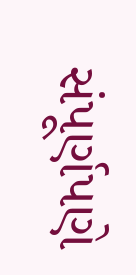સંપૂર્ણપણે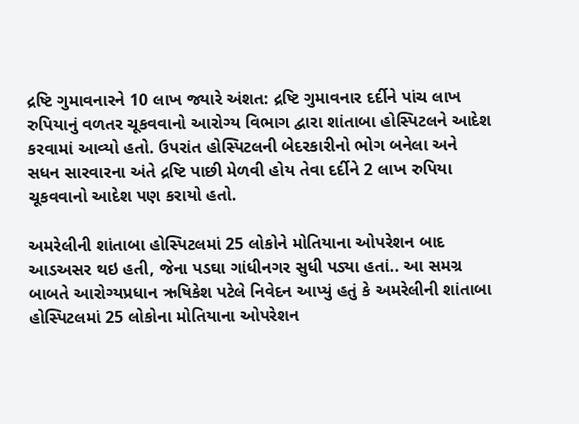દ્રષ્ટિ ગુમાવનારને 10 લાખ જ્યારે અંશત: દ્રષ્ટિ ગુમાવનાર દર્દીને પાંચ લાખ રુપિયાનું વળતર ચૂકવવાનો આરોગ્ય વિભાગ દ્વારા શાંતાબા હોસ્પિટલને આદેશ કરવામાં આવ્યો હતો. ઉપરાંત હોસ્પિટલની બેદરકારીનો ભોગ બનેલા અને સધન સારવારના અંતે દ્રષ્ટિ પાછી મેળવી હોય તેવા દર્દીને 2 લાખ રુપિયા ચૂકવવાનો આદેશ પણ કરાયો હતો.

અમરેલીની શાંતાબા હોસ્પિટલમાં 25 લોકોને મોતિયાના ઓપરેશન બાદ આડઅસર થઇ હતી, જેના પડઘા ગાંધીનગર સુધી પડ્યા હતાં.. આ સમગ્ર બાબતે આરોગ્યપ્રધાન ઋષિકેશ પટેલે નિવેદન આપ્યું હતું કે અમરેલીની શાંતાબા હોસ્પિટલમાં 25 લોકોના મોતિયાના ઓપરેશન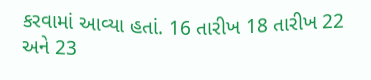કરવામાં આવ્યા હતાં. 16 તારીખ 18 તારીખ 22 અને 23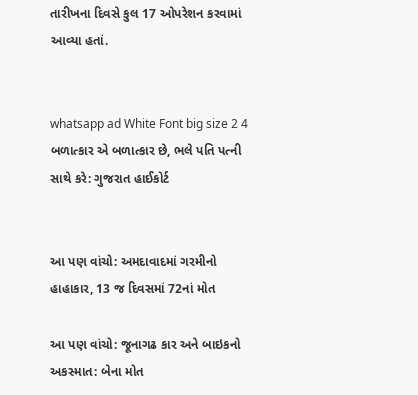તારીખના દિવસે કુલ 17 ઓપરેશન કરવામાં આવ્યા હતાં.


whatsapp ad White Font big size 2 4 બળાત્કાર એ બળાત્કાર છે, ભલે પતિ પત્ની સાથે કરે: ગુજરાત હાઈકોર્ટ


આ પણ વાંચો: અમદાવાદમાં ગરમીનો હાહાકાર, 13 જ દિવસમાં 72નાં મોત

આ પણ વાંચો: જૂનાગઢ કાર અને બાઇકનો અકસ્માત: બેના મોત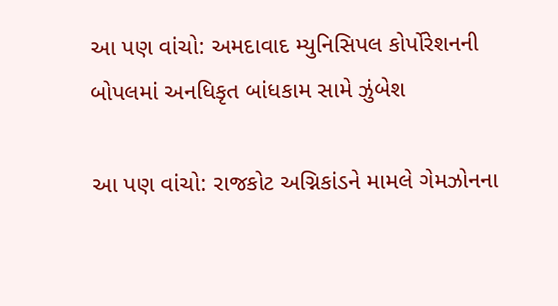આ પણ વાંચો: અમદાવાદ મ્યુનિસિપલ કોર્પોરેશનની બોપલમાં અનધિકૃત બાંધકામ સામે ઝુંબેશ

આ પણ વાંચો: રાજકોટ અગ્નિકાંડને મામલે ગેમઝોનના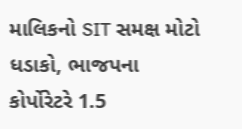માલિકનો SIT સમક્ષ મોટો ધડાકો, ભાજપના કોર્પોરેટરે 1.5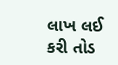લાખ લઈ કરી તોડ